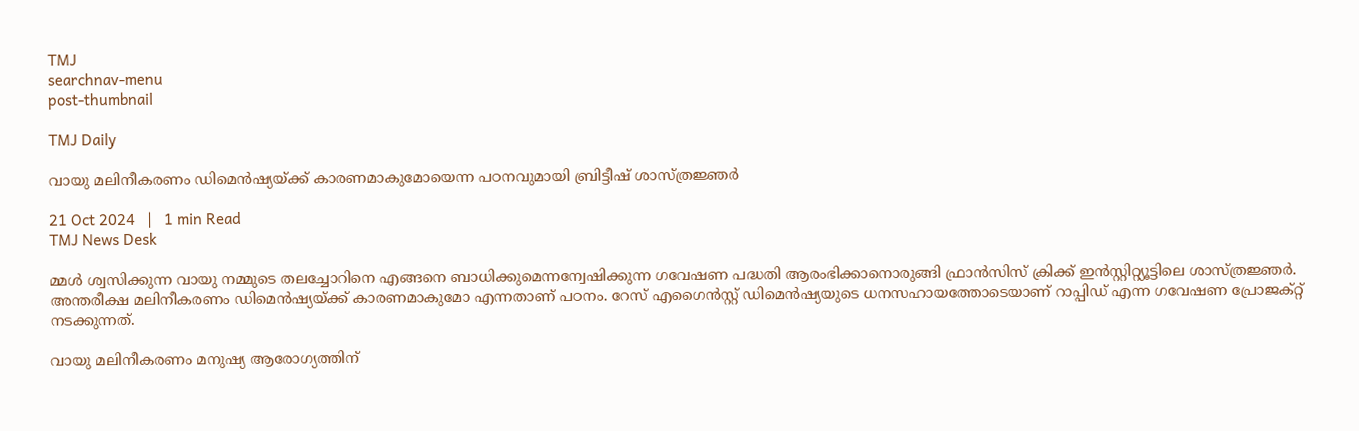TMJ
searchnav-menu
post-thumbnail

TMJ Daily

വായു മലിനീകരണം ഡിമെൻഷ്യയ്ക്ക് കാരണമാകുമോയെന്ന പഠനവുമായി ബ്രിട്ടീഷ് ശാസ്ത്രജ്ഞർ

21 Oct 2024   |   1 min Read
TMJ News Desk

മ്മൾ ശ്വസിക്കുന്ന വായു നമ്മുടെ തലച്ചോറിനെ എങ്ങനെ ബാധിക്കുമെന്നന്വേഷിക്കുന്ന ഗവേഷണ പദ്ധതി ആരംഭിക്കാനൊരുങ്ങി ഫ്രാൻസിസ് ക്രിക്ക് ഇൻസ്റ്റിറ്റ്യൂട്ടിലെ ശാസ്ത്രജ്ഞർ. അന്തരീക്ഷ മലിനീകരണം ഡിമെൻഷ്യയ്ക്ക് കാരണമാകുമോ എന്നതാണ് പഠനം. റേസ് എഗൈൻസ്റ്റ് ഡിമെൻഷ്യയുടെ ധനസഹായത്തോടെയാണ് റാപ്പിഡ് എന്ന ഗവേഷണ പ്രോജക്റ്റ് നടക്കുന്നത്.

വായു മലിനീകരണം മനുഷ്യ ആരോഗ്യത്തിന്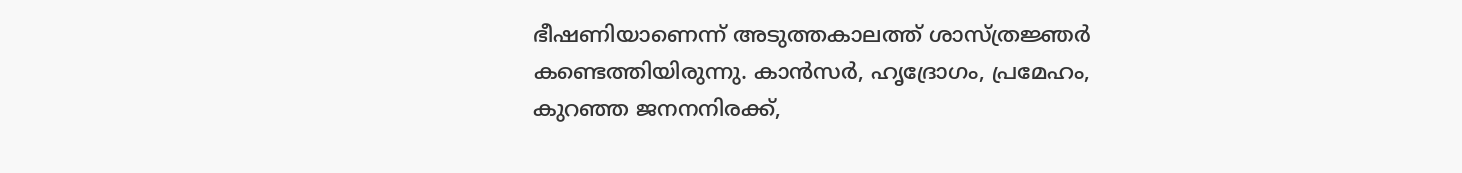ഭീഷണിയാണെന്ന് അടുത്തകാലത്ത് ശാസ്ത്രജ്ഞർ കണ്ടെത്തിയിരുന്നു. കാൻസർ, ഹൃദ്രോഗം, പ്രമേഹം, കുറഞ്ഞ ജനനനിരക്ക്,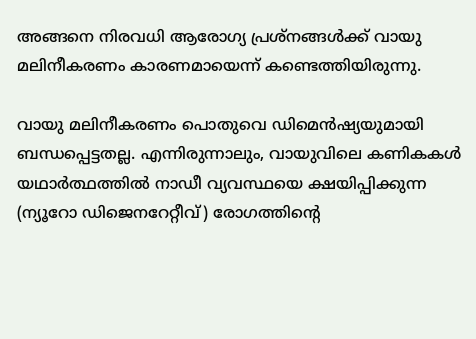അങ്ങനെ നിരവധി ആരോഗ്യ പ്രശ്നങ്ങൾക്ക് വായു മലിനീകരണം കാരണമായെന്ന് കണ്ടെത്തിയിരുന്നു.

വായു മലിനീകരണം പൊതുവെ ഡിമെൻഷ്യയുമായി ബന്ധപ്പെട്ടതല്ല. എന്നിരുന്നാലും, വായുവിലെ കണികകൾ യഥാർത്ഥത്തിൽ നാഡീ വ്യവസ്ഥയെ ക്ഷയിപ്പിക്കുന്ന (ന്യൂറോ ഡിജെനറേറ്റീവ്) രോഗത്തിന്റെ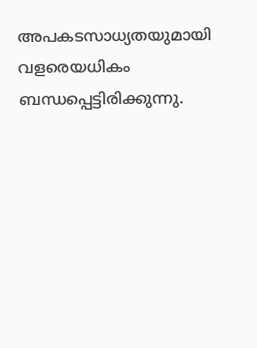അപകടസാധ്യതയുമായി വളരെയധികം ബന്ധപ്പെട്ടിരിക്കുന്നു.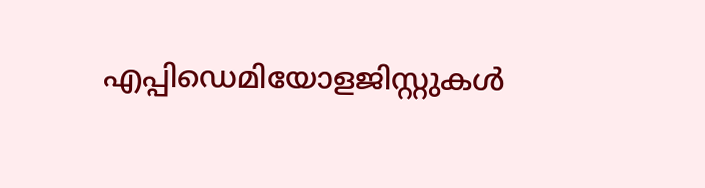എപ്പിഡെമിയോളജിസ്റ്റുകൾ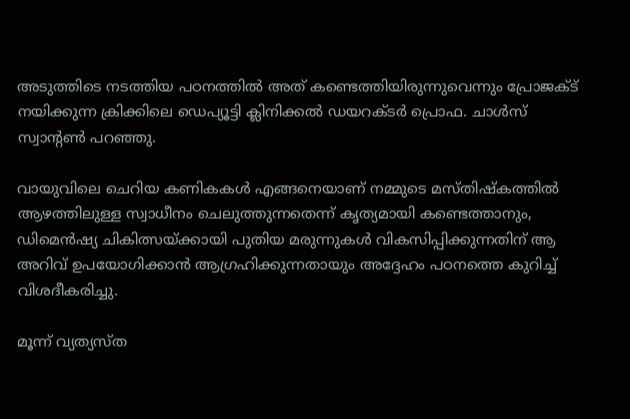അടുത്തിടെ നടത്തിയ പഠനത്തിൽ അത് കണ്ടെത്തിയിരുന്നുവെന്നും പ്രോജക്ട് നയിക്കുന്ന ക്രിക്കിലെ ഡെപ്യൂട്ടി ക്ലിനിക്കൽ ഡയറക്ടർ പ്രൊഫ. ചാൾസ് സ്വാൻ്റൺ പറഞ്ഞു.

വായുവിലെ ചെറിയ കണികകൾ എങ്ങനെയാണ് നമ്മുടെ മസ്തിഷ്കത്തിൽ ആഴത്തിലുള്ള സ്വാധീനം ചെലുത്തുന്നതെന്ന് കൃത്യമായി കണ്ടെത്താനും, ഡിമെൻഷ്യ ചികിത്സയ്ക്കായി പുതിയ മരുന്നുകൾ വികസിപ്പിക്കുന്നതിന് ആ അറിവ് ഉപയോഗിക്കാൻ ആഗ്രഹിക്കുന്നതായും അദ്ദേഹം പഠനത്തെ കുറിച്ച് വിശദീകരിച്ചു.

മൂന്ന് വ്യത്യസ്ത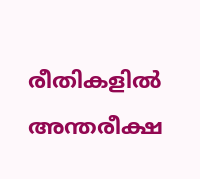രീതികളിൽ അന്തരീക്ഷ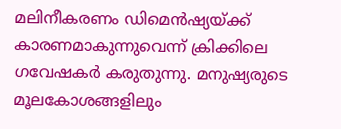മലിനീകരണം ഡിമെൻഷ്യയ്ക്ക് കാരണമാകുന്നുവെന്ന് ക്രിക്കിലെ ഗവേഷകർ കരുതുന്നു. മനുഷ്യരുടെ മൂലകോശങ്ങളിലും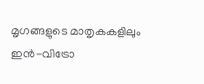മൃഗങ്ങളുടെ മാതൃകകളിലും ഇൻ-വിട്രോ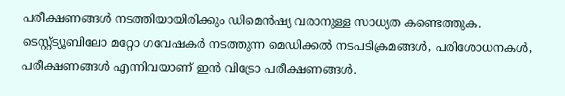പരീക്ഷണങ്ങൾ നടത്തിയായിരിക്കും ഡിമെൻഷ്യ വരാനുള്ള സാധ്യത കണ്ടെത്തുക. ടെസ്റ്റ്ട്യൂബിലോ മറ്റോ ഗവേഷകർ നടത്തുന്ന മെഡിക്കൽ നടപടിക്രമങ്ങൾ, പരിശോധനകൾ, പരീക്ഷണങ്ങൾ എന്നിവയാണ് ഇൻ വിട്രോ പരീക്ഷണങ്ങൾ.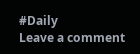#Daily
Leave a comment